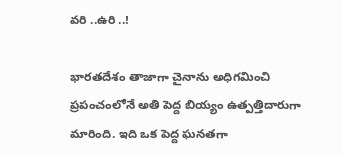వరి ..ఉరి ..!

భారతదేశం తాజాగా చైనాను అధిగమించి ప్రపంచంలోనే అతి పెద్ద బియ్యం ఉత్పత్తిదారుగా మారింది. ఇది ఒక పెద్ద ఘనతగా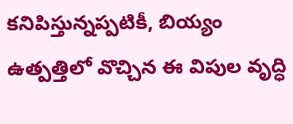కనిపిస్తున్నప్పటికీ, బియ్యం ఉత్పత్తిలో వొచ్చిన ఈ విపుల వృద్ధి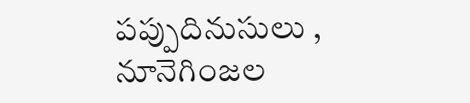పప్పుదినుసులు , నూనెగింజల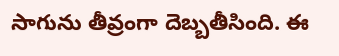సాగును తీవ్రంగా దెబ్బతీసింది. ఈ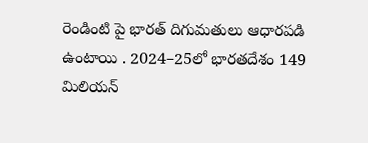రెండింటి పై భారత్ దిగుమతులు ఆధారపడి ఉంటాయి . 2024–25లో భారతదేశం 149 మిలియన్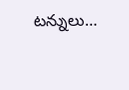టన్నులు…